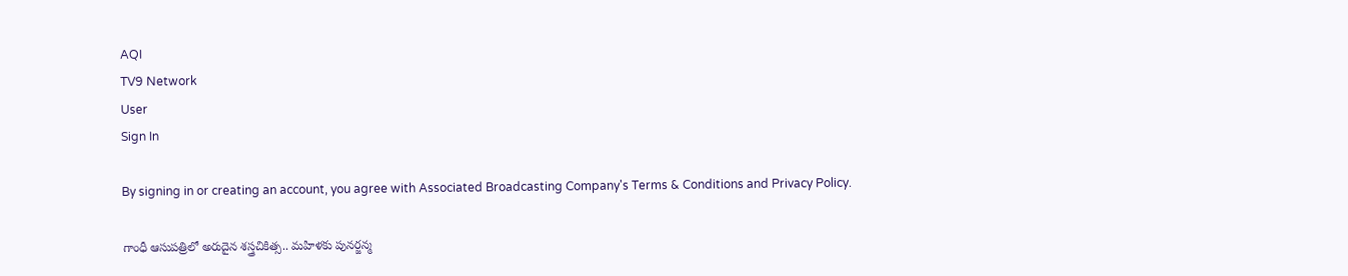AQI
TV9 Network
User
Sign In

By signing in or creating an account, you agree with Associated Broadcasting Company's Terms & Conditions and Privacy Policy.

గాంధీ ఆసుపత్రిలో అరుదైన శస్త్రచికిత్స.. మహిళకు పునర్జన్మ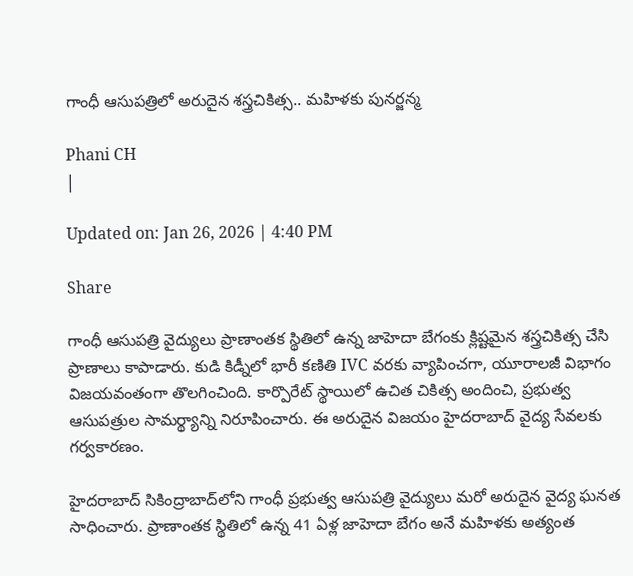గాంధీ ఆసుపత్రిలో అరుదైన శస్త్రచికిత్స.. మహిళకు పునర్జన్మ

Phani CH
|

Updated on: Jan 26, 2026 | 4:40 PM

Share

గాంధీ ఆసుపత్రి వైద్యులు ప్రాణాంతక స్థితిలో ఉన్న జాహెదా బేగంకు క్లిష్టమైన శస్త్రచికిత్స చేసి ప్రాణాలు కాపాడారు. కుడి కిడ్నీలో భారీ కణితి IVC వరకు వ్యాపించగా, యూరాలజీ విభాగం విజయవంతంగా తొలగించింది. కార్పొరేట్ స్థాయిలో ఉచిత చికిత్స అందించి, ప్రభుత్వ ఆసుపత్రుల సామర్థ్యాన్ని నిరూపించారు. ఈ అరుదైన విజయం హైదరాబాద్ వైద్య సేవలకు గర్వకారణం.

హైదరాబాద్ సికింద్రాబాద్‌లోని గాంధీ ప్రభుత్వ ఆసుపత్రి వైద్యులు మరో అరుదైన వైద్య ఘనత సాధించారు. ప్రాణాంతక స్థితిలో ఉన్న 41 ఏళ్ల జాహెదా బేగం అనే మహిళకు అత్యంత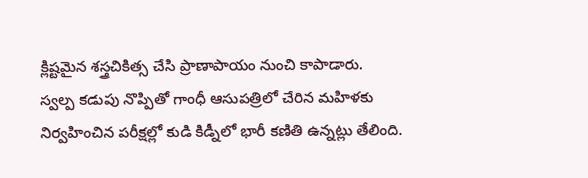క్లిష్టమైన శస్త్రచికిత్స చేసి ప్రాణాపాయం నుంచి కాపాడారు. స్వల్ప కడుపు నొప్పితో గాంధీ ఆసుపత్రిలో చేరిన మహిళకు నిర్వహించిన పరీక్షల్లో కుడి కిడ్నీలో భారీ కణితి ఉన్నట్లు తేలింది.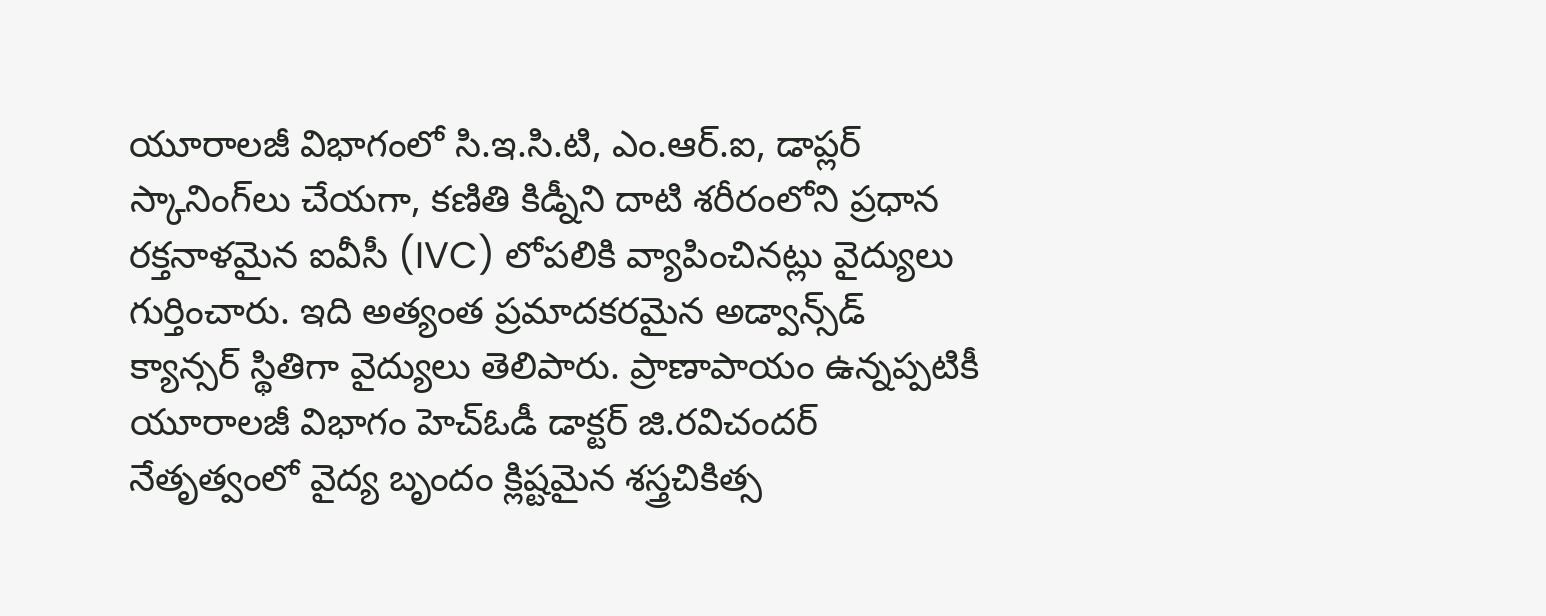యూరాలజీ విభాగంలో సి.ఇ.సి.టి, ఎం.ఆర్.ఐ, డాప్లర్ స్కానింగ్‌లు చేయగా, కణితి కిడ్నీని దాటి శరీరంలోని ప్రధాన రక్తనాళమైన ఐవీసీ (IVC) లోపలికి వ్యాపించినట్లు వైద్యులు గుర్తించారు. ఇది అత్యంత ప్రమాదకరమైన అడ్వాన్స్‌డ్ క్యాన్సర్ స్థితిగా వైద్యులు తెలిపారు. ప్రాణాపాయం ఉన్నప్పటికీ యూరాలజీ విభాగం హెచ్‌ఓడీ డాక్టర్ జి.రవిచందర్ నేతృత్వంలో వైద్య బృందం క్లిష్టమైన శస్త్రచికిత్స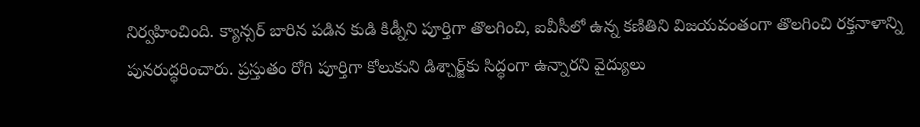నిర్వహించింది. క్యాన్సర్ బారిన పడిన కుడి కిడ్నీని పూర్తిగా తొలగించి, ఐవీసీలో ఉన్న కణితిని విజయవంతంగా తొలగించి రక్తనాళాన్ని పునరుద్ధరించారు. ప్రస్తుతం రోగి పూర్తిగా కోలుకుని డిశ్చార్జ్‌కు సిద్ధంగా ఉన్నారని వైద్యులు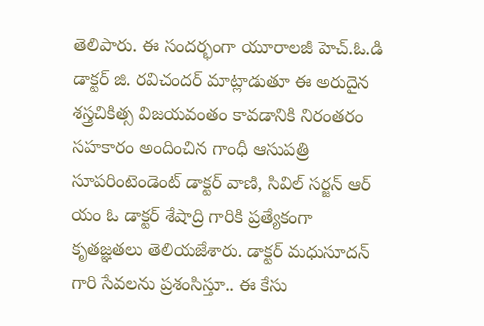తెలిపారు. ఈ సందర్భంగా యూరాలజీ హెచ్.ఓ.డి డాక్టర్ జి. రవిచందర్ మాట్లాడుతూ ఈ అరుదైన శస్త్రచికిత్స విజయవంతం కావడానికి నిరంతరం సహకారం అందించిన గాంధీ ఆసుపత్రి సూపరింటెండెంట్ డాక్టర్ వాణి, సివిల్ సర్జన్ ఆర్ యం ఓ డాక్టర్ శేషాద్రి గారికి ప్రత్యేకంగా కృతజ్ఞతలు తెలియజేశారు. డాక్టర్ మధుసూదన్ గారి సేవలను ప్రశంసిస్తూ.. ఈ కేసు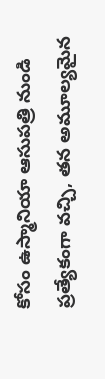కోసం ఉస్మానియా ఆసుపత్రి నుండి ప్రత్యేకంగా వచ్చి, తన అమూల్యమైన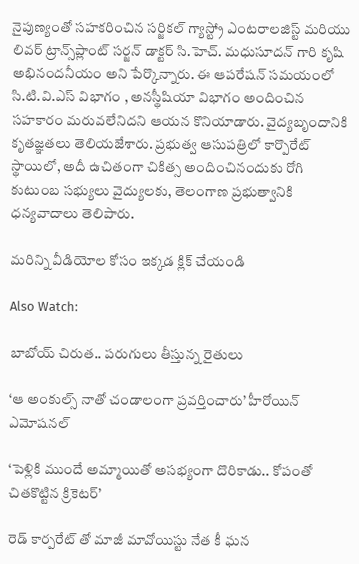నైపుణ్యంతో సహకరించిన సర్జికల్ గ్యాస్ట్రో ఎంటరాలజిస్ట్ మరియు లివర్ ట్రాన్స్‌ప్లాంట్ సర్జన్ డాక్టర్ సి.హెచ్. మధుసూదన్ గారి కృషి అభినందనీయం అని పేర్కొన్నారు. ఈ ఆపరేషన్ సమయంలో సి.టి.వి.ఎస్ విభాగం , అనస్థీషియా విభాగం అందించిన సహకారం మరువలేనిదని ఆయన కొనియాడారు. వైద్యబృందానికి కృతజ్ఞతలు తెలియజేశారు. ప్రభుత్వ ఆసుపత్రిలో కార్పొరేట్ స్థాయిలో, అదీ ఉచితంగా చికిత్స అందించినందుకు రోగి కుటుంబ సభ్యులు వైద్యులకు, తెలంగాణ ప్రభుత్వానికి ధన్యవాదాలు తెలిపారు.

మరిన్ని వీడియోల కోసం ఇక్కడ క్లిక్ చేయండి

Also Watch:

బాబోయ్‌ చిరుత.. పరుగులు తీస్తున్న రైతులు

‘ఆ అంకుల్స్ నాతో చండాలంగా ప్రవర్తించారు’ హీరోయిన్ ఎమోషనల్

‘పెళ్లికి ముందే అమ్మాయితో అసభ్యంగా దొరికాడు.. కోపంతో చితకొట్టిన క్రికెటర్’

రెడ్ కార్పరేట్ తో మాజీ మావోయిస్టు నేత కీ ఘన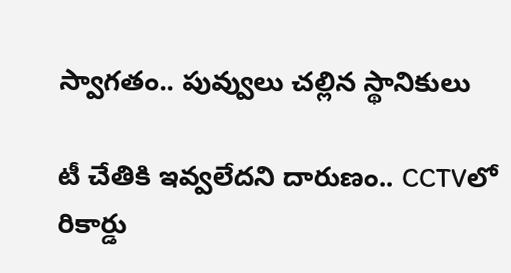స్వాగతం.. పువ్వులు చల్లిన స్థానికులు

టీ చేతికి ఇవ్వలేదని దారుణం.. CCTVలో రికార్డు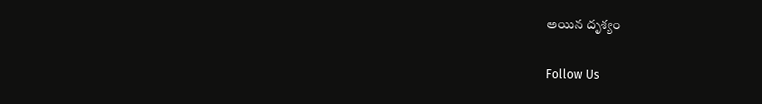అయిన దృశ్యం

Follow Us